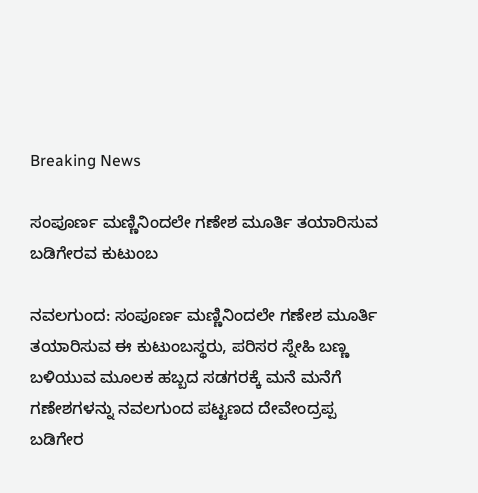Breaking News

ಸಂಪೂರ್ಣ ಮಣ್ಣಿನಿಂದಲೇ ಗಣೇಶ ಮೂರ್ತಿ ತಯಾರಿಸುವ ಬಡಿಗೇರವ ಕುಟುಂಬ

ನವಲಗುಂದ: ಸಂಪೂರ್ಣ ಮಣ್ಣಿನಿಂದಲೇ ಗಣೇಶ ಮೂರ್ತಿ ತಯಾರಿಸುವ ಈ ಕುಟುಂಬಸ್ಥರು, ಪರಿಸರ ಸ್ನೇಹಿ ಬಣ್ಣ ಬಳಿಯುವ ಮೂಲಕ ಹಬ್ಬದ ಸಡಗರಕ್ಕೆ ಮನೆ ಮನೆಗೆ ಗಣೇಶಗಳನ್ನು ನವಲಗುಂದ ಪಟ್ಟಣದ ದೇವೇಂದ್ರಪ್ಪ ಬಡಿಗೇರ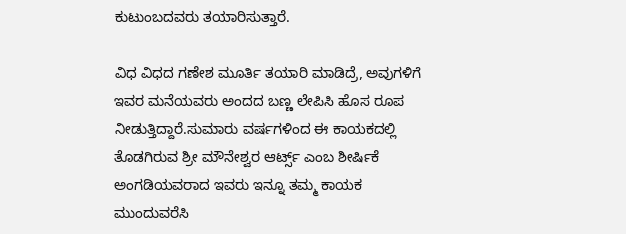ಕುಟುಂಬದವರು ತಯಾರಿಸುತ್ತಾರೆ.

ವಿಧ ವಿಧದ ಗಣೇಶ ಮೂರ್ತಿ ತಯಾರಿ ಮಾಡಿದ್ರೆ, ಅವುಗಳಿಗೆ ಇವರ ಮನೆಯವರು ಅಂದದ ಬಣ್ಣ ಲೇಪಿಸಿ ಹೊಸ ರೂಪ ನೀಡುತ್ತಿದ್ದಾರೆ.ಸುಮಾರು ವರ್ಷಗಳಿಂದ ಈ ಕಾಯಕದಲ್ಲಿ ತೊಡಗಿರುವ ಶ್ರೀ ಮೌನೇಶ್ವರ ಆರ್ಟ್ಸ್ ಎಂಬ ಶೀರ್ಷಿಕೆ ಅಂಗಡಿಯವರಾದ ಇವರು ಇನ್ನೂ ತಮ್ಮ ಕಾಯಕ ಮುಂದುವರೆಸಿ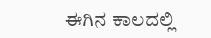ಈಗಿನ ಕಾಲದಲ್ಲಿ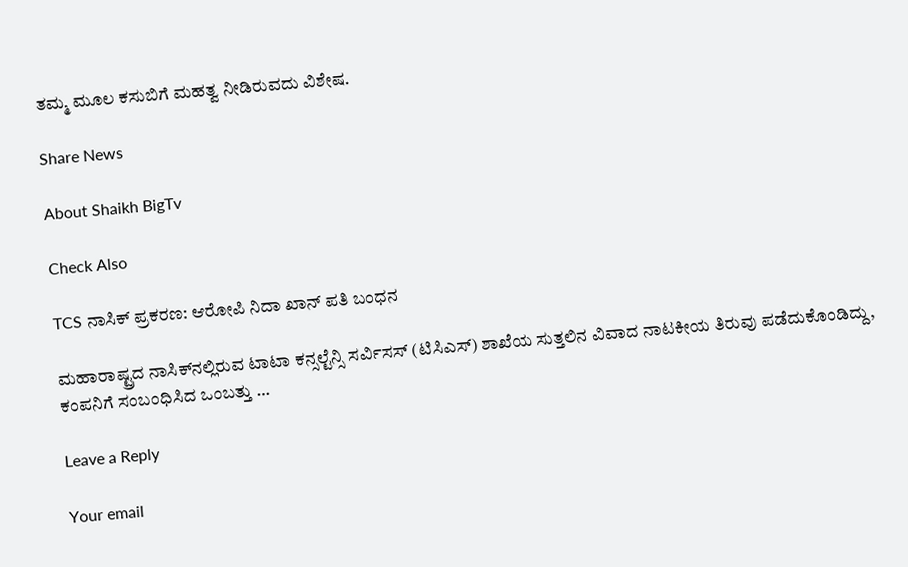ತಮ್ಮ ಮೂಲ ಕಸುಬಿಗೆ ಮಹತ್ವ ನೀಡಿರುವದು ವಿಶೇಷ.

Share News

About Shaikh BigTv

Check Also

TCS ನಾಸಿಕ್ ಪ್ರಕರಣ: ಆರೋಪಿ ನಿದಾ ಖಾನ್ ಪತಿ ಬಂಧನ

ಮಹಾರಾಷ್ಟ್ರದ ನಾಸಿಕ್‌ನಲ್ಲಿರುವ ಟಾಟಾ ಕನ್ಸಲ್ಟೆನ್ಸಿ ಸರ್ವಿಸಸ್ (ಟಿಸಿಎಸ್) ಶಾಖೆಯ ಸುತ್ತಲಿನ ವಿವಾದ ನಾಟಕೀಯ ತಿರುವು ಪಡೆದುಕೊಂಡಿದ್ದು, ಕಂಪನಿಗೆ ಸಂಬಂಧಿಸಿದ ಒಂಬತ್ತು …

Leave a Reply

Your email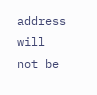address will not be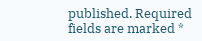published. Required fields are marked *